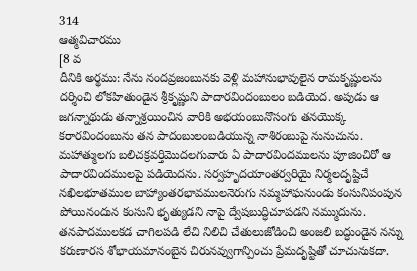314
ఆత్మవిచారము
[8 వ
దీనికి అర్థము: నేను నందవ్రజంబునకు వెళ్లి మహానుభావులైన రామకృష్ణులను దర్శించి లోకహితుండైన శ్రీకృష్ణుని పాదారవిందంబులం బడియెద. అపుడు ఆ జగన్నాథుడు తన్నాశ్రయించిన వారికి అభయంబునొసంగు తనయొక్క కరారవిందంబును తన పాదంబులంబడియున్న నాశిరంబుపై నునుచును. మహాత్ములగు బలిచక్రవర్తిమొదలగువారు ఏ పాదారవిందములను పూజించిరో ఆ పాదారవిందములపై పడియెదను. సర్వహృదయాంతర్వరియై నిర్మలదృష్టిచే నఖిలభూతముల బాహ్యాంతరభావములనెరుగు నమ్మహాఘనుండు కంసునిపంపున పోయినందున కంసుని భృత్యుడని నాపై ద్వేషబుద్ధిచూపడని నమ్ముదును. తనపాదములకడ చాగిలపడి లేచి నిలిచి చేతులుజోడించి అంజలి బద్ధుండైన నన్ను కరుణారస శోభాయమానంబైన చిరునవ్వుగాన్పించు ప్రేమదృష్టితో చూచునుకదా.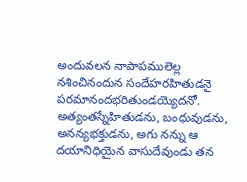అందువలన నాపాపములెల్ల నశించినందున సందేహరహితుడనై పరమానందభరితుండయ్యెదనో. అత్యంతస్నేహితుడను, బంధువుడను, అనన్యభక్తుడను, అగు నన్ను ఆ దయానిధియైన వాసుదేవుండు తన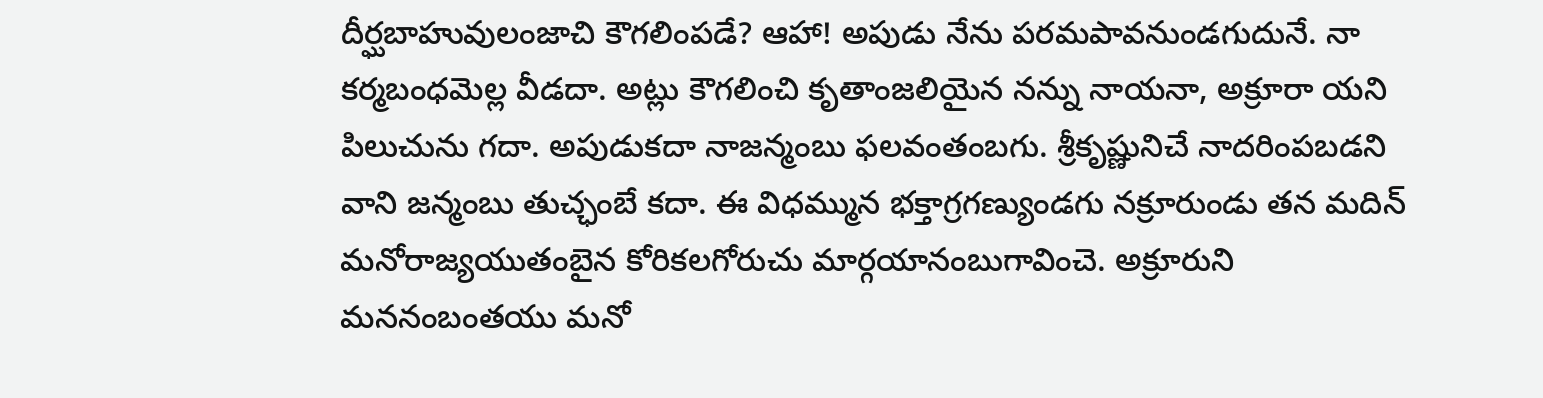దీర్ఘబాహువులంజాచి కౌగలింపడే? ఆహా! అపుడు నేను పరమపావనుండగుదునే. నా కర్మబంధమెల్ల వీడదా. అట్లు కౌగలించి కృతాంజలియైన నన్ను నాయనా, అక్రూరా యని పిలుచును గదా. అపుడుకదా నాజన్మంబు ఫలవంతంబగు. శ్రీకృష్ణునిచే నాదరింపబడని వాని జన్మంబు తుచ్ఛంబే కదా. ఈ విధమ్మున భక్తాగ్రగణ్యుండగు నక్రూరుండు తన మదిన్ మనోరాజ్యయుతంబైన కోరికలగోరుచు మార్గయానంబుగావించె. అక్రూరుని మననంబంతయు మనో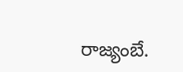రాజ్యంబే.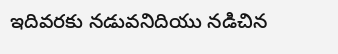ఇదివరకు నడువనిదియు నడిచిన